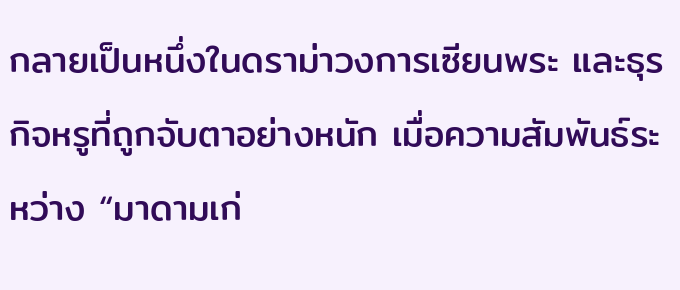กลายเป็นหนึ่งในดราม่าวงการเซียนพระ และธุรกิจหรูที่ถูกจับตาอย่างหนัก เมื่อความสัมพันธ์ระหว่าง “มาดามเก่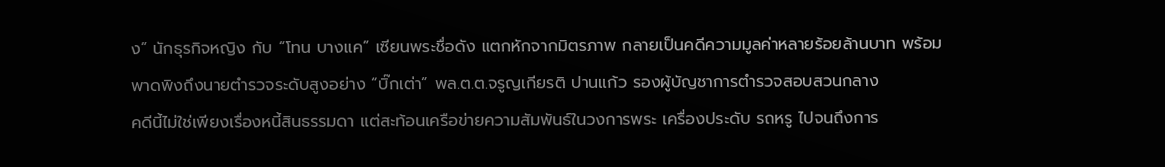ง” นักธุรกิจหญิง กับ “โทน บางแค” เซียนพระชื่อดัง แตกหักจากมิตรภาพ กลายเป็นคดีความมูลค่าหลายร้อยล้านบาท พร้อมพาดพิงถึงนายตำรวจระดับสูงอย่าง “บิ๊กเต่า” พล.ต.ต.จรูญเกียรติ ปานแก้ว รองผู้บัญชาการตำรวจสอบสวนกลาง
คดีนี้ไม่ใช่เพียงเรื่องหนี้สินธรรมดา แต่สะท้อนเครือข่ายความสัมพันธ์ในวงการพระ เครื่องประดับ รถหรู ไปจนถึงการ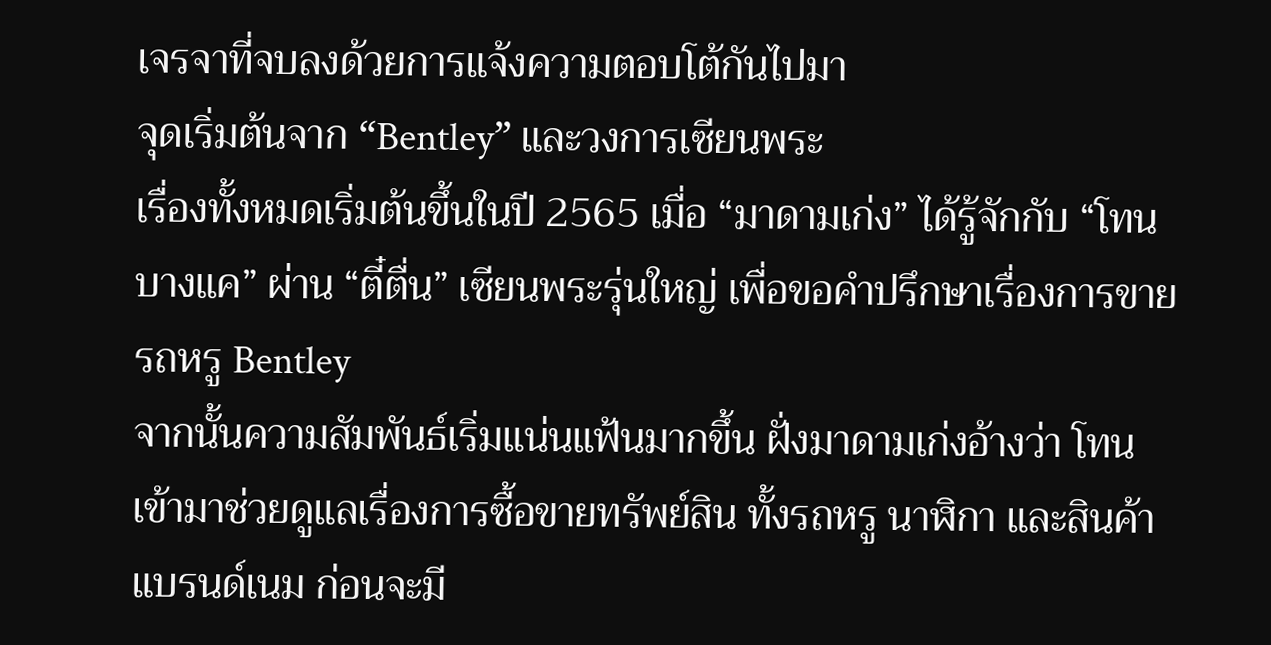เจรจาที่จบลงด้วยการแจ้งความตอบโต้กันไปมา
จุดเริ่มต้นจาก “Bentley” และวงการเซียนพระ
เรื่องทั้งหมดเริ่มต้นขึ้นในปี 2565 เมื่อ “มาดามเก่ง” ได้รู้จักกับ “โทน บางแค” ผ่าน “ตี๋ตื่น” เซียนพระรุ่นใหญ่ เพื่อขอคำปรึกษาเรื่องการขายรถหรู Bentley
จากนั้นความสัมพันธ์เริ่มแน่นแฟ้นมากขึ้น ฝั่งมาดามเก่งอ้างว่า โทนเข้ามาช่วยดูแลเรื่องการซื้อขายทรัพย์สิน ทั้งรถหรู นาฬิกา และสินค้าแบรนด์เนม ก่อนจะมี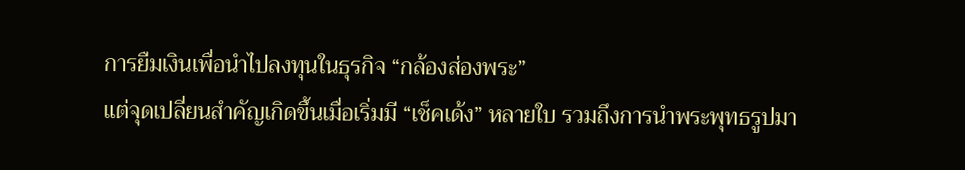การยืมเงินเพื่อนำไปลงทุนในธุรกิจ “กล้องส่องพระ”
แต่จุดเปลี่ยนสำคัญเกิดขึ้นเมื่อเริ่มมี “เช็คเด้ง” หลายใบ รวมถึงการนำพระพุทธรูปมา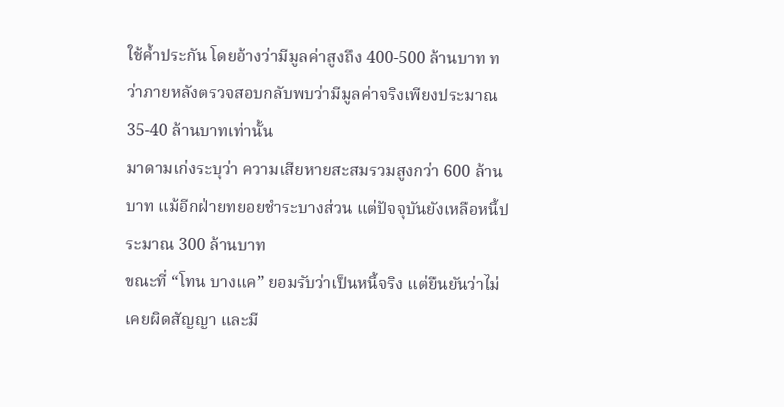ใช้ค้ำประกัน โดยอ้างว่ามีมูลค่าสูงถึง 400-500 ล้านบาท ทว่าภายหลังตรวจสอบกลับพบว่ามีมูลค่าจริงเพียงประมาณ 35-40 ล้านบาทเท่านั้น
มาดามเก่งระบุว่า ความเสียหายสะสมรวมสูงกว่า 600 ล้านบาท แม้อีกฝ่ายทยอยชำระบางส่วน แต่ปัจจุบันยังเหลือหนี้ประมาณ 300 ล้านบาท
ขณะที่ “โทน บางแค” ยอมรับว่าเป็นหนี้จริง แต่ยืนยันว่าไม่เคยผิดสัญญา และมี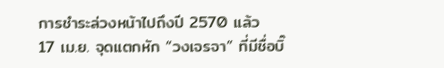การชำระล่วงหน้าไปถึงปี 2570 แล้ว
17 เม.ย. จุดแตกหัก “วงเจรจา” ที่มีชื่อบิ๊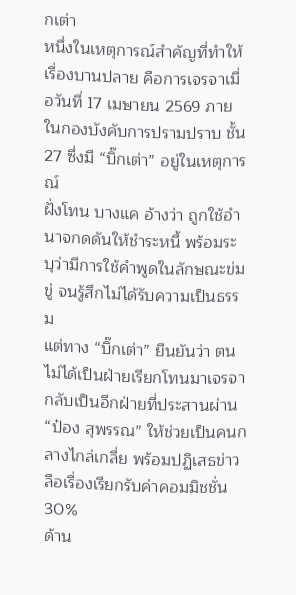กเต่า
หนึ่งในเหตุการณ์สำคัญที่ทำให้เรื่องบานปลาย คือการเจรจาเมื่อวันที่ 17 เมษายน 2569 ภายในกองบังคับการปรามปราบ ชั้น 27 ซึ่งมี “บิ๊กเต่า” อยู่ในเหตุการณ์
ฝั่งโทน บางแค อ้างว่า ถูกใช้อำนาจกดดันให้ชำระหนี้ พร้อมระบุว่ามีการใช้คำพูดในลักษณะข่มขู่ จนรู้สึกไม่ได้รับความเป็นธรรม
แต่ทาง “บิ๊กเต่า” ยืนยันว่า ตนไม่ได้เป็นฝ่ายเรียกโทนมาเจรจา กลับเป็นอีกฝ่ายที่ประสานผ่าน “ป๋อง สุพรรณ” ให้ช่วยเป็นคนกลางไกล่เกลี่ย พร้อมปฏิเสธข่าวลือเรื่องเรียกรับค่าคอมมิชชั่น 30%
ด้าน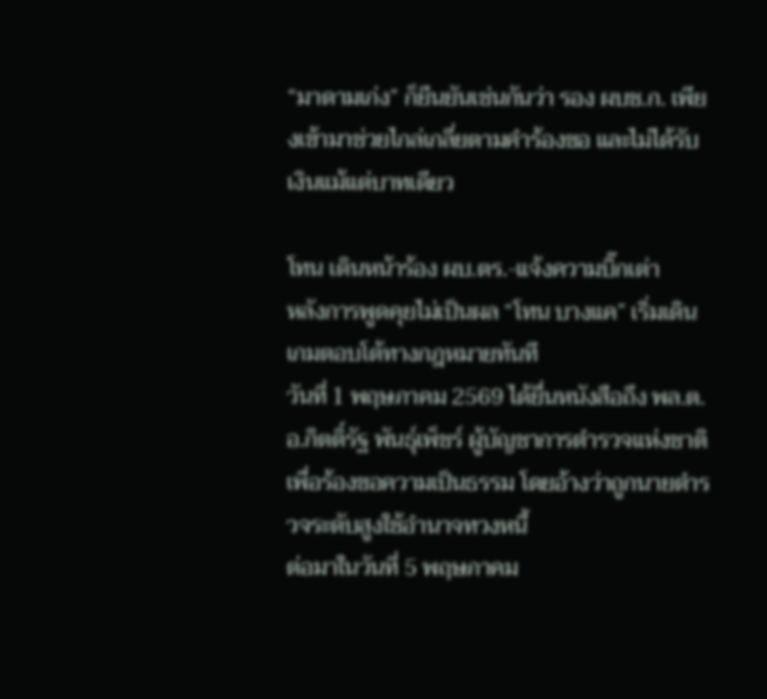“มาดามเก่ง” ก็ยืนยันเช่นกันว่า รอง ผบช.ก. เพียงเข้ามาช่วยไกล่เกลี่ยตามคำร้องขอ และไม่ได้รับเงินแม้แต่บาทเดียว

โทน เดินหน้าร้อง ผบ.ตร.-แจ้งความบิ๊กเต่า
หลังการพูดคุยไม่เป็นผล “โทน บางแค” เริ่มเดินเกมตอบโต้ทางกฎหมายทันที
วันที่ 1 พฤษภาคม 2569 ได้ยื่นหนังสือถึง พล.ต.อ.กิตติ์รัฐ พันธุ์เพ็ชร์ ผู้บัญชาการตำรวจแห่งชาติ เพื่อร้องขอความเป็นธรรม โดยอ้างว่าถูกนายตำรวจระดับสูงใช้อำนาจทวงหนี้
ต่อมาในวันที่ 5 พฤษภาคม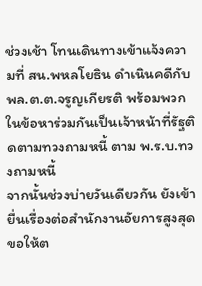ช่วงเช้า โทนเดินทางเข้าแจ้งความที่ สน.พหลโยธิน ดำเนินคดีกับ พล.ต.ต.จรูญเกียรติ พร้อมพวก ในข้อหาร่วมกันเป็นเจ้าหน้าที่รัฐติดตามทวงถามหนี้ ตาม พ.ร.บ.ทวงถามหนี้
จากนั้นช่วงบ่ายวันเดียวกัน ยังเข้ายื่นเรื่องต่อสำนักงานอัยการสูงสุด ขอให้ต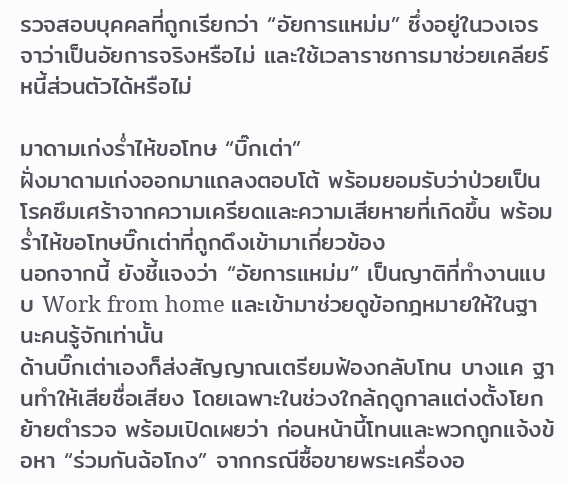รวจสอบบุคคลที่ถูกเรียกว่า “อัยการแหม่ม” ซึ่งอยู่ในวงเจรจาว่าเป็นอัยการจริงหรือไม่ และใช้เวลาราชการมาช่วยเคลียร์หนี้ส่วนตัวได้หรือไม่

มาดามเก่งร่ำไห้ขอโทษ “บิ๊กเต่า”
ฝั่งมาดามเก่งออกมาแถลงตอบโต้ พร้อมยอมรับว่าป่วยเป็นโรคซึมเศร้าจากความเครียดและความเสียหายที่เกิดขึ้น พร้อมร่ำไห้ขอโทษบิ๊กเต่าที่ถูกดึงเข้ามาเกี่ยวข้อง
นอกจากนี้ ยังชี้แจงว่า “อัยการแหม่ม” เป็นญาติที่ทำงานแบบ Work from home และเข้ามาช่วยดูข้อกฎหมายให้ในฐานะคนรู้จักเท่านั้น
ด้านบิ๊กเต่าเองก็ส่งสัญญาณเตรียมฟ้องกลับโทน บางแค ฐานทำให้เสียชื่อเสียง โดยเฉพาะในช่วงใกล้ฤดูกาลแต่งตั้งโยกย้ายตำรวจ พร้อมเปิดเผยว่า ก่อนหน้านี้โทนและพวกถูกแจ้งข้อหา “ร่วมกันฉ้อโกง” จากกรณีซื้อขายพระเครื่องอ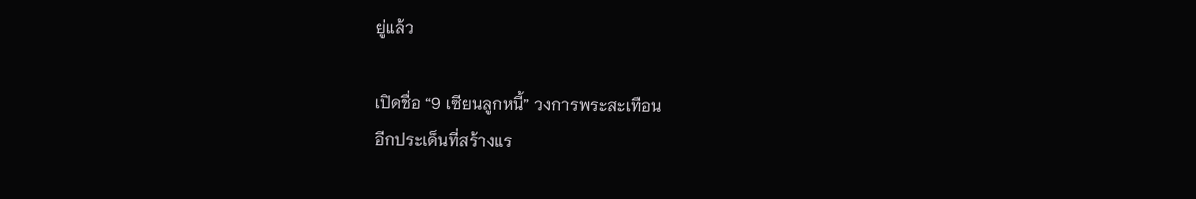ยู่แล้ว

เปิดชื่อ “9 เซียนลูกหนี้” วงการพระสะเทือน
อีกประเด็นที่สร้างแร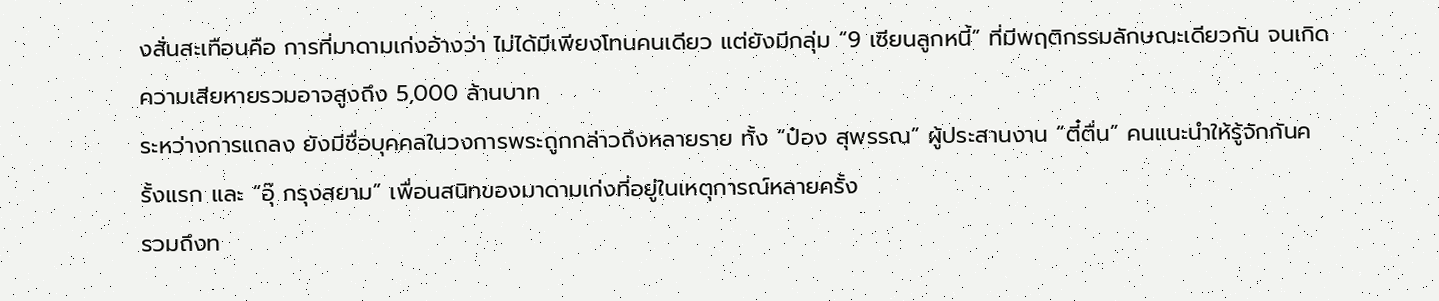งสั่นสะเทือนคือ การที่มาดามเก่งอ้างว่า ไม่ได้มีเพียงโทนคนเดียว แต่ยังมีกลุ่ม “9 เซียนลูกหนี้” ที่มีพฤติกรรมลักษณะเดียวกัน จนเกิดความเสียหายรวมอาจสูงถึง 5,000 ล้านบาท
ระหว่างการแถลง ยังมีชื่อบุคคลในวงการพระถูกกล่าวถึงหลายราย ทั้ง “ป๋อง สุพรรณ” ผู้ประสานงาน “ตี๋ตื่น” คนแนะนำให้รู้จักกันครั้งแรก และ “อุ๊ กรุงสยาม” เพื่อนสนิทของมาดามเก่งที่อยู่ในเหตุการณ์หลายครั้ง
รวมถึงท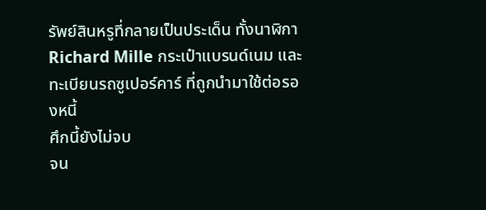รัพย์สินหรูที่กลายเป็นประเด็น ทั้งนาฬิกา Richard Mille กระเป๋าแบรนด์เนม และทะเบียนรถซูเปอร์คาร์ ที่ถูกนำมาใช้ต่อรองหนี้
ศึกนี้ยังไม่จบ
จน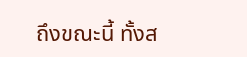ถึงขณะนี้ ทั้งส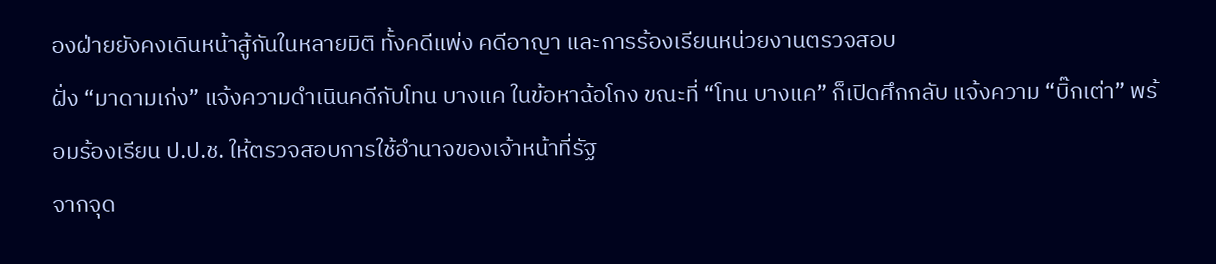องฝ่ายยังคงเดินหน้าสู้กันในหลายมิติ ทั้งคดีแพ่ง คดีอาญา และการร้องเรียนหน่วยงานตรวจสอบ
ฝั่ง “มาดามเก่ง” แจ้งความดำเนินคดีกับโทน บางแค ในข้อหาฉ้อโกง ขณะที่ “โทน บางแค” ก็เปิดศึกกลับ แจ้งความ “บิ๊กเต่า” พร้อมร้องเรียน ป.ป.ช. ให้ตรวจสอบการใช้อำนาจของเจ้าหน้าที่รัฐ
จากจุด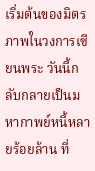เริ่มต้นของมิตรภาพในวงการเซียนพระ วันนี้กลับกลายเป็นมหากาพย์หนี้หลายร้อยล้าน ที่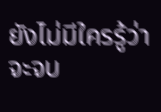ยังไม่มีใครรู้ว่าจะจบ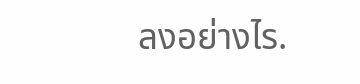ลงอย่างไร.